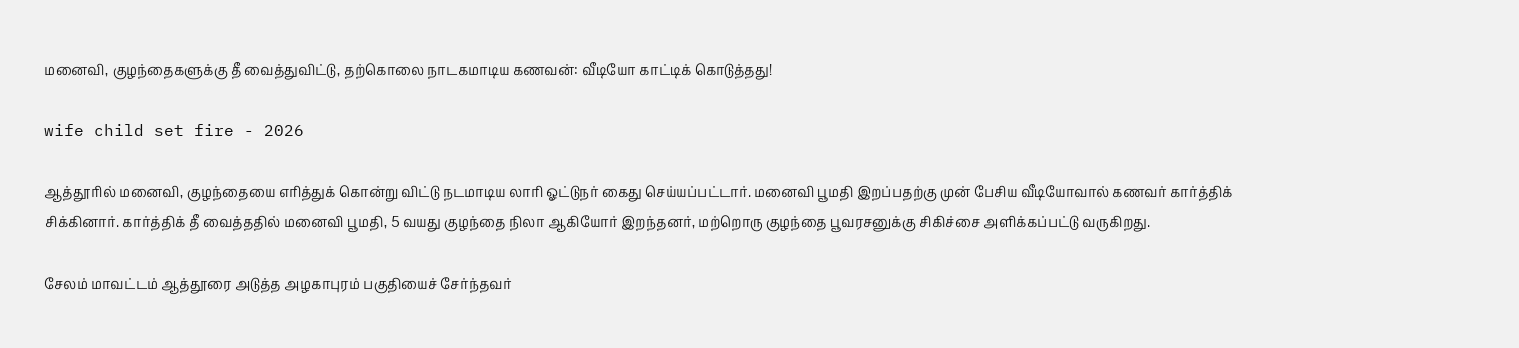மனைவி, குழந்தைகளுக்கு தீ வைத்துவிட்டு, தற்கொலை நாடகமாடிய கணவன்: வீடியோ காட்டிக் கொடுத்தது!

wife child set fire - 2026

ஆத்தூரில் மனைவி, குழந்தையை எரித்துக் கொன்று விட்டு நடமாடிய லாரி ஓட்டுநர் கைது செய்யப்பட்டார். மனைவி பூமதி இறப்பதற்கு முன் பேசிய வீடியோவால் கணவர் கார்த்திக் சிக்கினார். கார்த்திக் தீ வைத்ததில் மனைவி பூமதி, 5 வயது குழந்தை நிலா ஆகியோர் இறந்தனர், மற்றொரு குழந்தை பூவரசனுக்கு சிகிச்சை அளிக்கப்பட்டு வருகிறது.

சேலம் மாவட்டம் ஆத்தூரை அடுத்த அழகாபுரம் பகுதியைச் சேர்ந்தவர்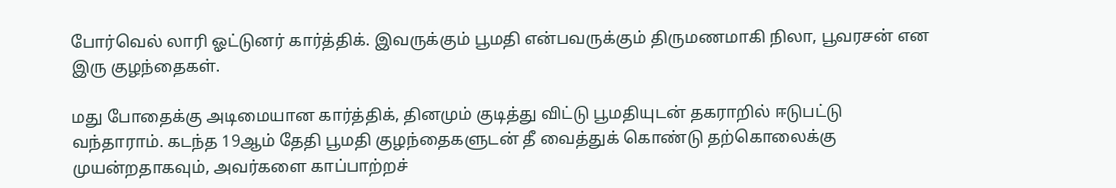போர்வெல் லாரி ஓட்டுனர் கார்த்திக். இவருக்கும் பூமதி என்பவருக்கும் திருமணமாகி நிலா, பூவரசன் என இரு குழந்தைகள்.

மது போதைக்கு அடிமையான கார்த்திக், தினமும் குடித்து விட்டு பூமதியுடன் தகராறில் ஈடுபட்டு வந்தாராம். கடந்த 19ஆம் தேதி பூமதி குழந்தைகளுடன் தீ வைத்துக் கொண்டு தற்கொலைக்கு முயன்றதாகவும், அவர்களை காப்பாற்றச்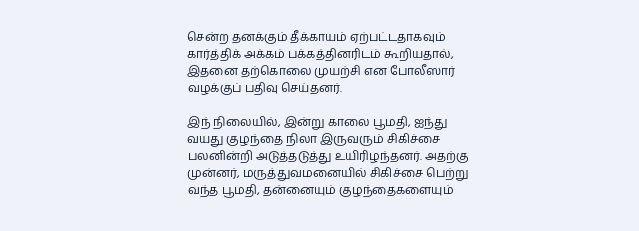சென்ற தனக்கும் தீக்காயம் ஏற்பட்டதாகவும் கார்த்திக் அக்கம் பக்கத்தினரிடம் கூறியதால்,  இதனை தற்கொலை முயற்சி என போலீஸார் வழக்குப் பதிவு செய்தனர்.

இந் நிலையில், இன்று காலை பூமதி, ஐந்து வயது குழந்தை நிலா இருவரும் சிகிச்சை பலனின்றி அடுத்தடுத்து உயிரிழந்தனர். அதற்கு முன்னர், மருத்துவமனையில் சிகிச்சை பெற்று வந்த பூமதி, தன்னையும் குழந்தைகளையும்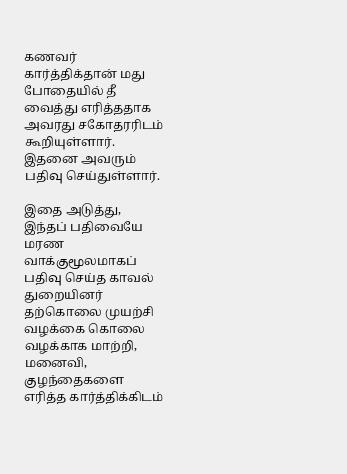கணவர் கார்த்திக்தான் மது போதையில் தீ வைத்து எரித்ததாக அவரது சகோதரரிடம் கூறியுள்ளார். இதனை அவரும் பதிவு செய்துள்ளார்.

இதை அடுத்து, இந்தப் பதிவையே மரண வாக்குமூலமாகப் பதிவு செய்த காவல் துறையினர் தற்கொலை முயற்சி வழக்கை கொலை வழக்காக மாற்றி, மனைவி,  குழந்தைகளை எரித்த கார்த்திக்கிடம்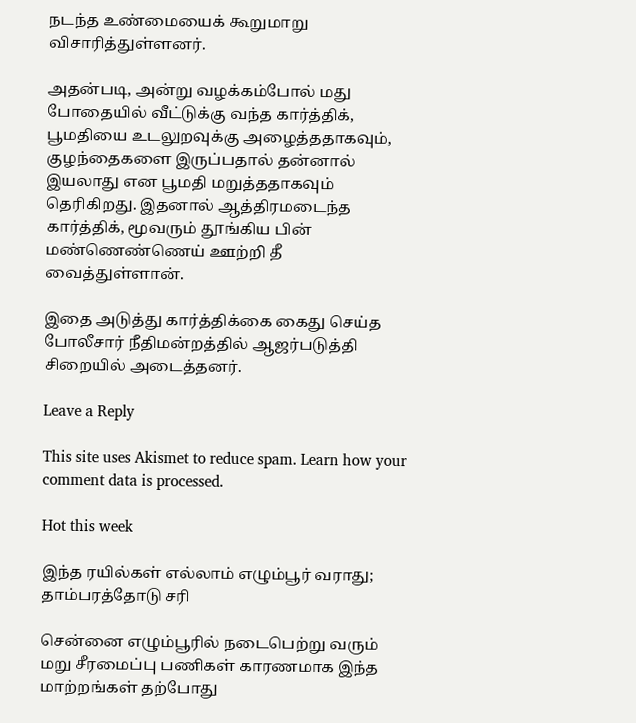நடந்த உண்மையைக் கூறுமாறு விசாரித்துள்ளனர்.

அதன்படி, அன்று வழக்கம்போல் மது போதையில் வீட்டுக்கு வந்த கார்த்திக், பூமதியை உடலுறவுக்கு அழைத்ததாகவும், குழந்தைகளை இருப்பதால் தன்னால் இயலாது என பூமதி மறுத்ததாகவும் தெரிகிறது. இதனால் ஆத்திரமடைந்த கார்த்திக், மூவரும் தூங்கிய பின் மண்ணெண்ணெய் ஊற்றி தீ வைத்துள்ளான்.

இதை அடுத்து கார்த்திக்கை கைது செய்த போலீசார் நீதிமன்றத்தில் ஆஜர்படுத்தி சிறையில் அடைத்தனர்.

Leave a Reply

This site uses Akismet to reduce spam. Learn how your comment data is processed.

Hot this week

இந்த ரயில்கள் எல்லாம் எழும்பூர் வராது; தாம்பரத்தோடு சரி

சென்னை எழும்பூரில் நடைபெற்று வரும் மறு சீரமைப்பு பணிகள் காரணமாக இந்த மாற்றங்கள் தற்போது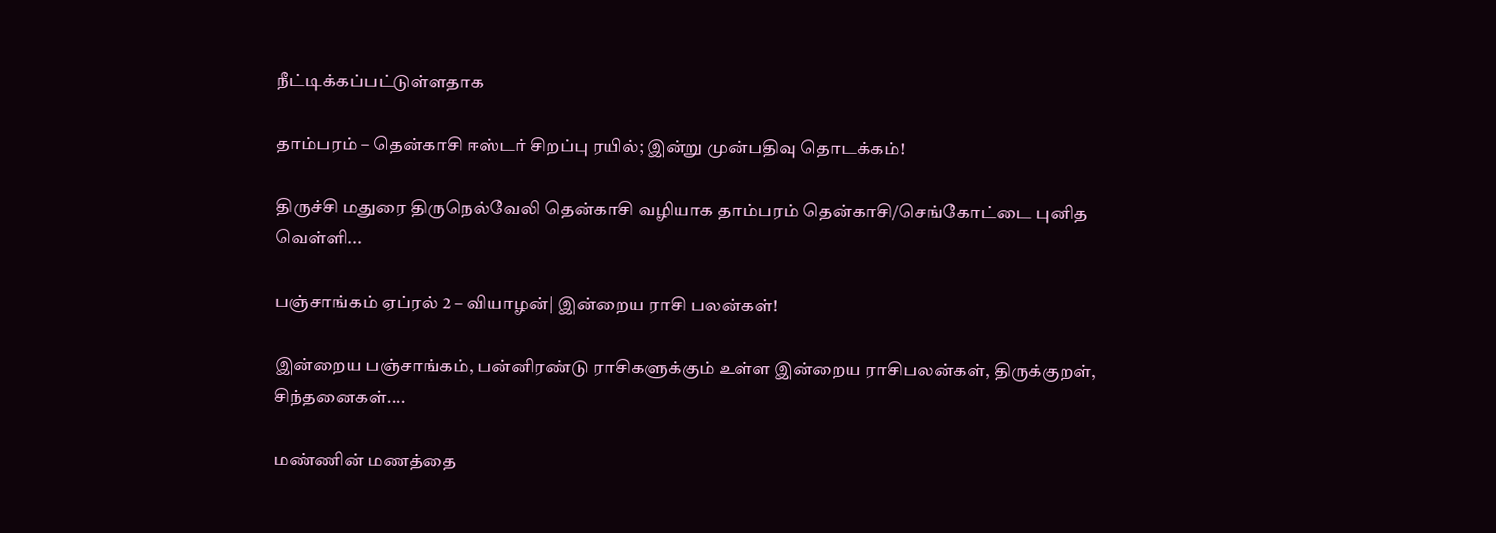நீட்டிக்கப்பட்டுள்ளதாக‌

தாம்பரம் – தென்காசி ஈஸ்டர் சிறப்பு ரயில்; இன்று முன்பதிவு தொடக்கம்!

திருச்சி மதுரை திருநெல்வேலி தென்காசி வழியாக தாம்பரம் தென்காசி/செங்கோட்டை புனித வெள்ளி...

பஞ்சாங்கம் ஏப்ரல் 2 – வியாழன்| இன்றைய ராசி பலன்கள்!

இன்றைய பஞ்சாங்கம், பன்னிரண்டு ராசிகளுக்கும் உள்ள இன்றைய ராசிபலன்கள், திருக்குறள், சிந்தனைகள்....

மண்ணின் மணத்தை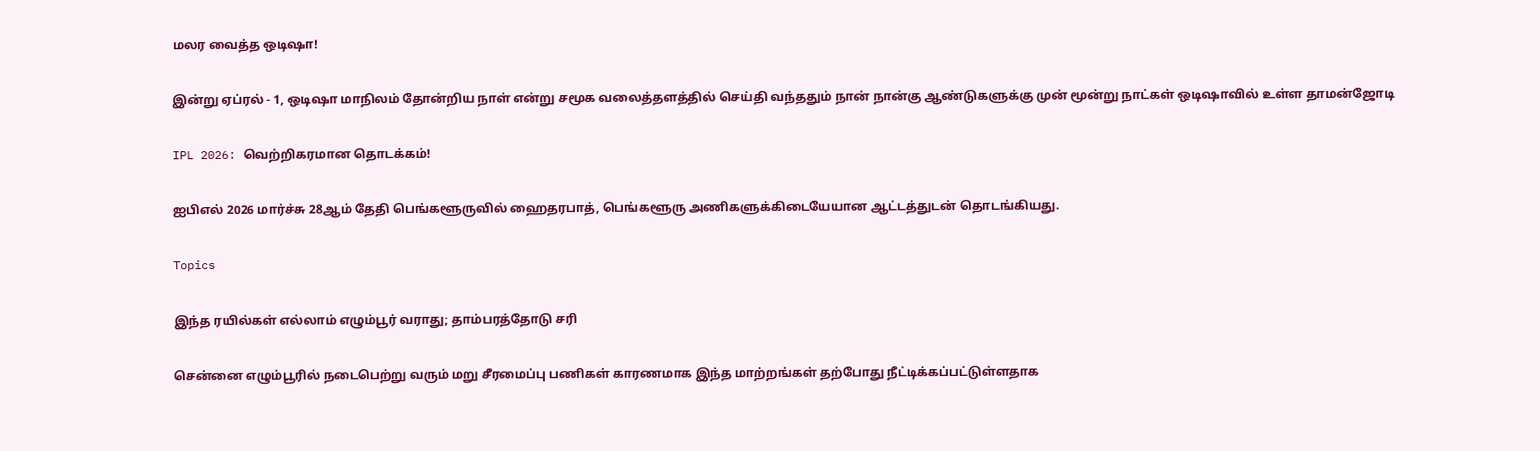மலர வைத்த ஒடிஷா!

இன்று ஏப்ரல் - 1, ஒடிஷா மாநிலம் தோன்றிய நாள் என்று சமூக வலைத்தளத்தில் செய்தி வந்ததும் நான் நான்கு ஆண்டுகளுக்கு முன் மூன்று நாட்கள் ஒடிஷாவில் உள்ள தாமன்ஜோடி

IPL 2026: வெற்றிகரமான தொடக்கம்!

ஐபிஎல் 2026 மார்ச்சு 28ஆம் தேதி பெங்களூருவில் ஹைதரபாத், பெங்களூரு அணிகளுக்கிடையேயான ஆட்டத்துடன் தொடங்கியது.

Topics

இந்த ரயில்கள் எல்லாம் எழும்பூர் வராது; தாம்பரத்தோடு சரி

சென்னை எழும்பூரில் நடைபெற்று வரும் மறு சீரமைப்பு பணிகள் காரணமாக இந்த மாற்றங்கள் தற்போது நீட்டிக்கப்பட்டுள்ளதாக‌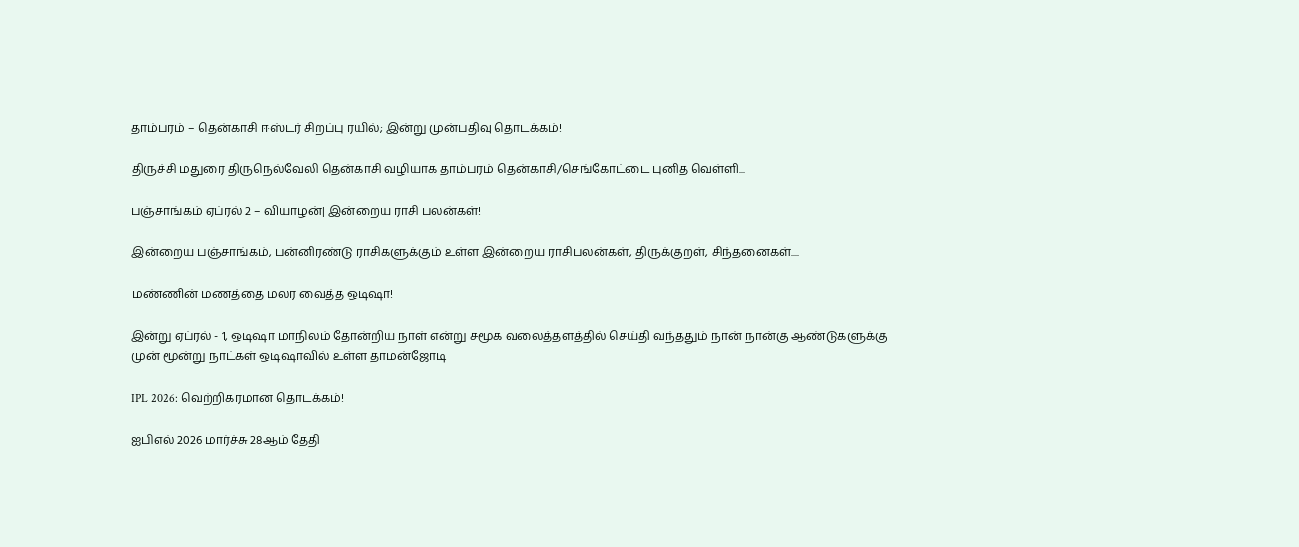தாம்பரம் – தென்காசி ஈஸ்டர் சிறப்பு ரயில்; இன்று முன்பதிவு தொடக்கம்!

திருச்சி மதுரை திருநெல்வேலி தென்காசி வழியாக தாம்பரம் தென்காசி/செங்கோட்டை புனித வெள்ளி...

பஞ்சாங்கம் ஏப்ரல் 2 – வியாழன்| இன்றைய ராசி பலன்கள்!

இன்றைய பஞ்சாங்கம், பன்னிரண்டு ராசிகளுக்கும் உள்ள இன்றைய ராசிபலன்கள், திருக்குறள், சிந்தனைகள்....

மண்ணின் மணத்தை மலர வைத்த ஒடிஷா!

இன்று ஏப்ரல் - 1, ஒடிஷா மாநிலம் தோன்றிய நாள் என்று சமூக வலைத்தளத்தில் செய்தி வந்ததும் நான் நான்கு ஆண்டுகளுக்கு முன் மூன்று நாட்கள் ஒடிஷாவில் உள்ள தாமன்ஜோடி

IPL 2026: வெற்றிகரமான தொடக்கம்!

ஐபிஎல் 2026 மார்ச்சு 28ஆம் தேதி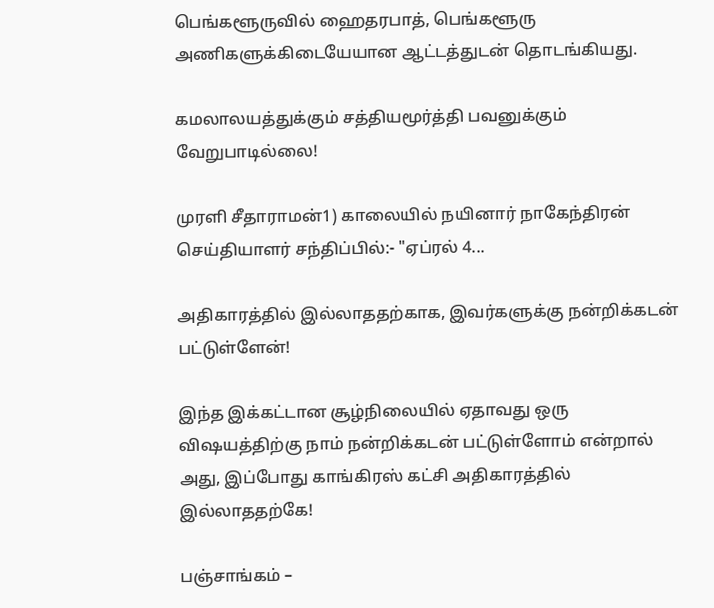பெங்களூருவில் ஹைதரபாத், பெங்களூரு அணிகளுக்கிடையேயான ஆட்டத்துடன் தொடங்கியது.

கமலாலயத்துக்கும் சத்தியமூர்த்தி பவனுக்கும் வேறுபாடில்லை!

முரளி சீதாராமன்1) காலையில் நயினார் நாகேந்திரன் செய்தியாளர் சந்திப்பில்:- "ஏப்ரல் 4...

அதிகாரத்தில் இல்லாததற்காக, இவர்களுக்கு நன்றிக்கடன் பட்டுள்ளேன்!

இந்த இக்கட்டான சூழ்நிலையில் ஏதாவது ஒரு விஷயத்திற்கு நாம் நன்றிக்கடன் பட்டுள்ளோம் என்றால் அது, இப்போது காங்கிரஸ் கட்சி அதிகாரத்தில் இல்லாததற்கே!

பஞ்சாங்கம் –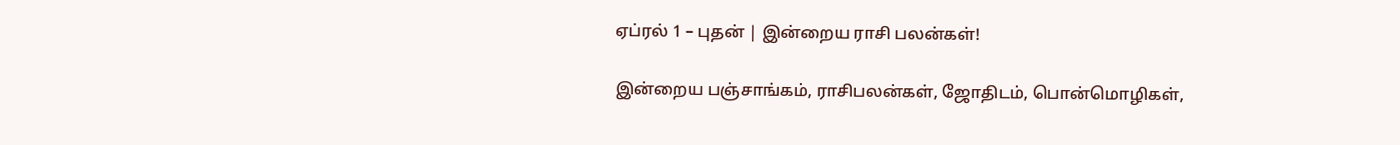ஏப்ரல் 1 – புதன் | இன்றைய ராசி பலன்கள்!

இன்றைய பஞ்சாங்கம், ராசிபலன்கள், ஜோதிடம், பொன்மொழிகள்,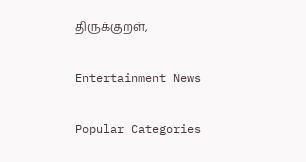திருக்குறள்,

Entertainment News

Popular Categories